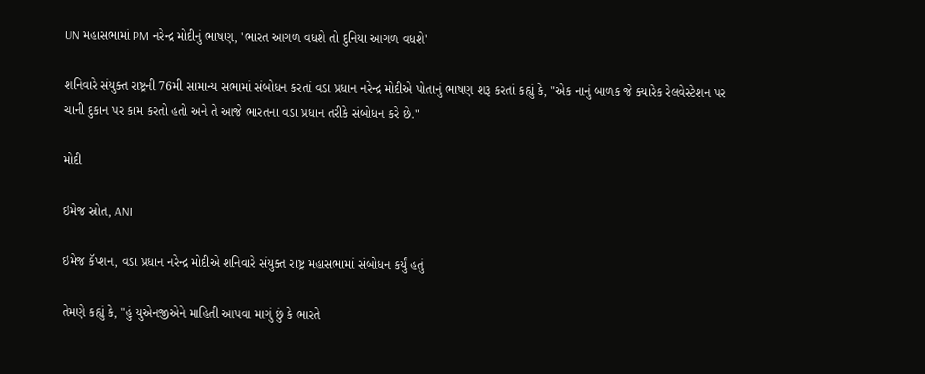UN મહાસભામાં PM નરેન્દ્ર મોદીનું ભાષણ, 'ભારત આગળ વધશે તો દુનિયા આગળ વધશે'

શનિવારે સંયુક્ત રાષ્ટ્રની 76મી સામાન્ય સભામાં સંબોધન કરતાં વડા પ્રધાન નરેન્દ્ર મોદીએ પોતાનું ભાષણ શરૂ કરતાં કહ્યું કે, "એક નાનું બાળક જે ક્યારેક રેલવેસ્ટેશન પર ચાની દુકાન પર કામ કરતો હતો અને તે આજે ભારતના વડા પ્રધાન તરીકે સંબોધન કરે છે."

મોદી

ઇમેજ સ્રોત, ANI

ઇમેજ કૅપ્શન, વડા પ્રધાન નરેન્દ્ર મોદીએ શનિવારે સંયુક્ત રાષ્ટ્ર મહાસભામાં સંબોધન કર્યું હતું

તેમણે કહ્યું કે, "હું યુએનજીએને માહિતી આપવા માગું છું કે ભારતે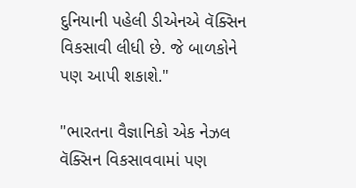દુનિયાની પહેલી ડીએનએ વૅક્સિન વિકસાવી લીધી છે. જે બાળકોને પણ આપી શકાશે."

"ભારતના વૈજ્ઞાનિકો એક નેઝલ વૅક્સિન વિકસાવવામાં પણ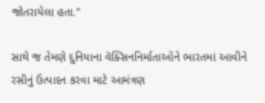જોતરાયેલા હતા."

સાથે જ તેમણે દુનિયાના વૅક્સિનનિર્માતાઓને ભારતમાં આવીને રસીનું ઉત્પાદન કરવા માટે આમંત્રણ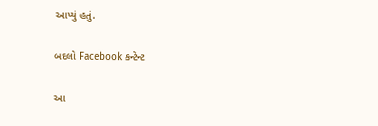આપ્યું હતું.

બદલો Facebook કન્ટેન્ટ

આ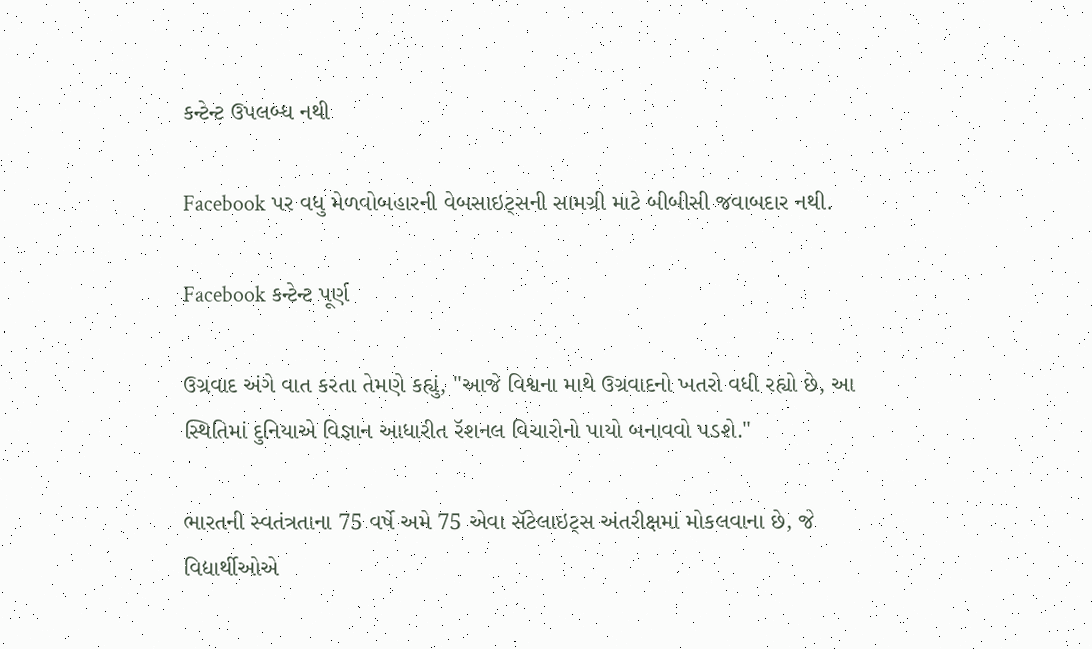કન્ટેન્ટ ઉપલબ્ધ નથી

Facebook પર વધુ મેળવોબહારની વેબસાઇટ્સની સામગ્રી માટે બીબીસી જવાબદાર નથી.

Facebook કન્ટેન્ટ પૂર્ણ

ઉગ્રવાદ અંગે વાત કરતા તેમણે કહ્યું, "આજે વિશ્વના માથે ઉગ્રવાદનો ખતરો વધી રહ્યો છે, આ સ્થિતિમાં દુનિયાએ વિજ્ઞાન આધારીત રૅશનલ વિચારોનો પાયો બનાવવો પડશે."

ભારતની સ્વતંત્રતાના 75 વર્ષે અમે 75 એવા સૅટેલાઇટ્સ અંતરીક્ષમાં મોકલવાના છે, જે વિદ્યાર્થીઓએ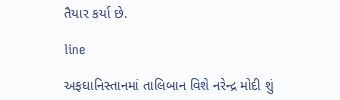તૈયાર કર્યા છે.

line

અફઘાનિસ્તાનમાં તાલિબાન વિશે નરેન્દ્ર મોદી શું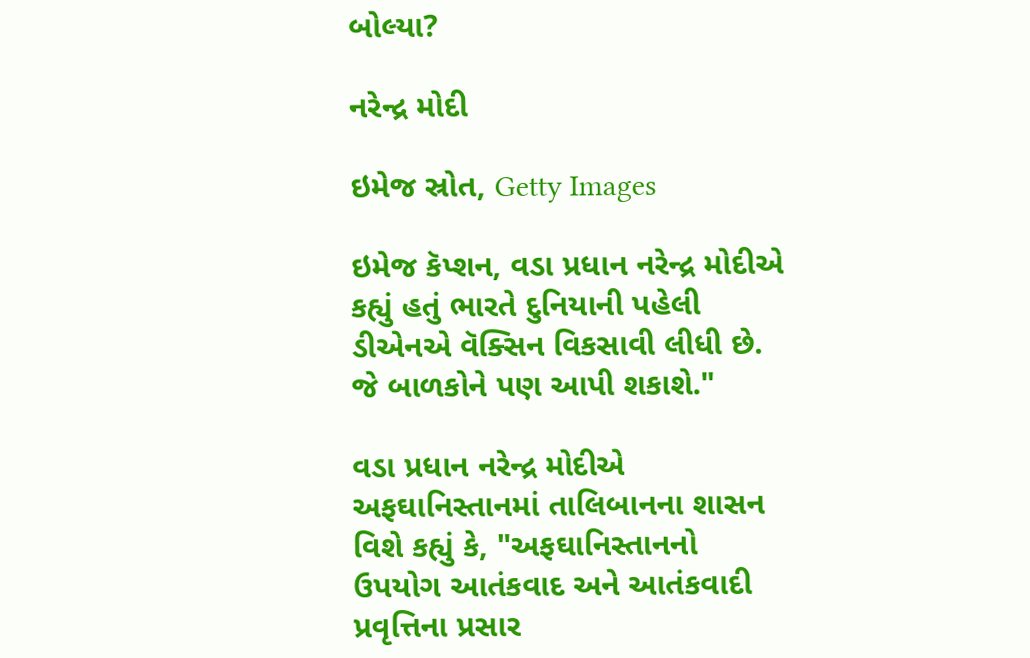બોલ્યા?

નરેન્દ્ર મોદી

ઇમેજ સ્રોત, Getty Images

ઇમેજ કૅપ્શન, વડા પ્રધાન નરેન્દ્ર મોદીએ કહ્યું હતું ભારતે દુનિયાની પહેલી ડીએનએ વૅક્સિન વિકસાવી લીધી છે. જે બાળકોને પણ આપી શકાશે."

વડા પ્રધાન નરેન્દ્ર મોદીએ અફઘાનિસ્તાનમાં તાલિબાનના શાસન વિશે કહ્યું કે, "અફઘાનિસ્તાનનો ઉપયોગ આતંકવાદ અને આતંકવાદી પ્રવૃત્તિના પ્રસાર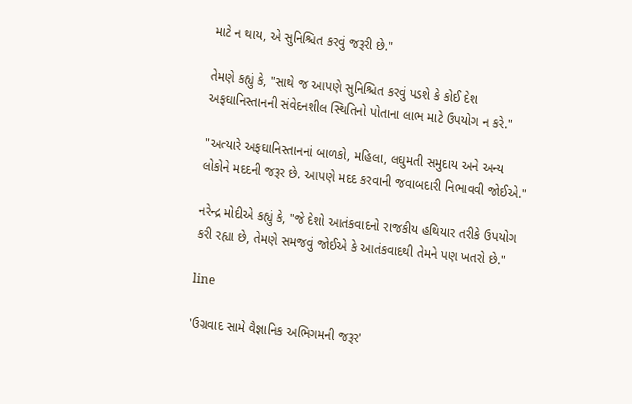માટે ન થાય, એ સુનિશ્ચિત કરવું જરૂરી છે."

તેમણે કહ્યું કે, "સાથે જ આપણે સુનિશ્ચિત કરવું પડશે કે કોઈ દેશ અફઘાનિસ્તાનની સંવેદનશીલ સ્થિતિનો પોતાના લાભ માટે ઉપયોગ ન કરે."

"અત્યારે અફઘાનિસ્તાનનાં બાળકો, મહિલા, લઘુમતી સમુદાય અને અન્ય લોકોને મદદની જરૂર છે. આપણે મદદ કરવાની જવાબદારી નિભાવવી જોઈએ."

નરેન્દ્ર મોદીએ કહ્યું કે, "જે દેશો આતંકવાદનો રાજકીય હથિયાર તરીકે ઉપયોગ કરી રહ્યા છે, તેમણે સમજવું જોઈએ કે આતંકવાદથી તેમને પણ ખતરો છે."

line

'ઉગ્રવાદ સામે વૈજ્ઞાનિક અભિગમની જરૂર'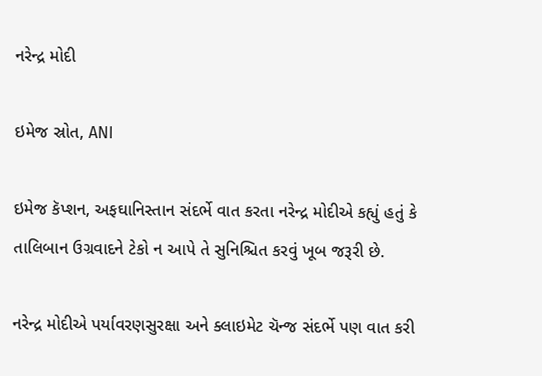નરેન્દ્ર મોદી

ઇમેજ સ્રોત, ANI

ઇમેજ કૅપ્શન, અફઘાનિસ્તાન સંદર્ભે વાત કરતા નરેન્દ્ર મોદીએ કહ્યું હતું કે તાલિબાન ઉગ્રવાદને ટેકો ન આપે તે સુનિશ્ચિત કરવું ખૂબ જરૂરી છે.

નરેન્દ્ર મોદીએ પર્યાવરણસુરક્ષા અને ક્લાઇમેટ ચૅન્જ સંદર્ભે પણ વાત કરી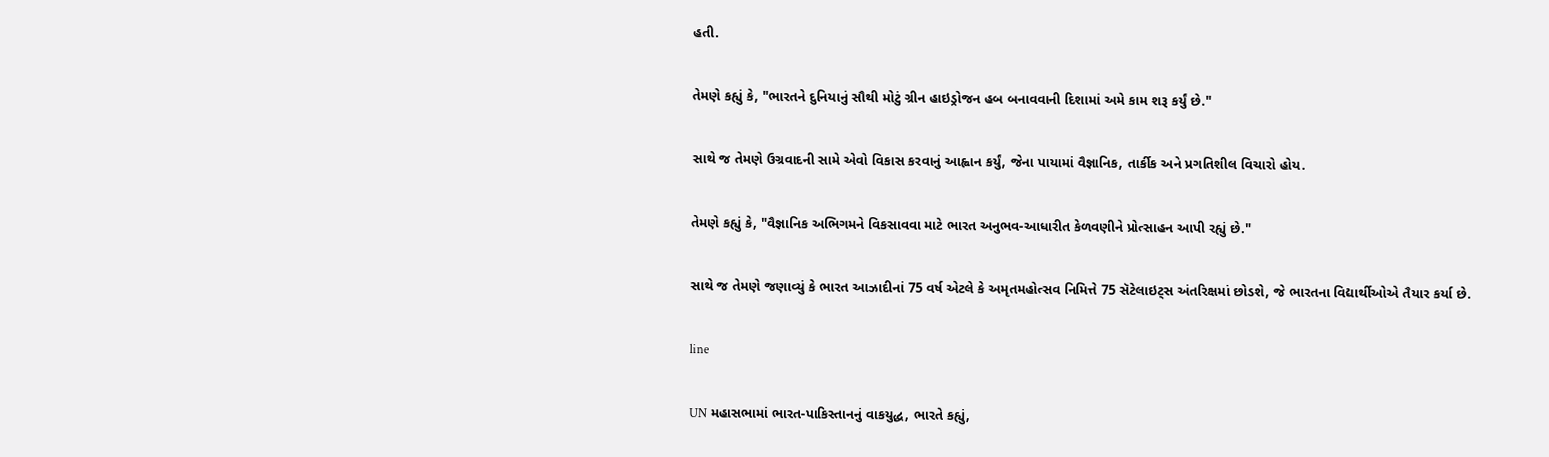હતી.

તેમણે કહ્યું કે, "ભારતને દુનિયાનું સૌથી મોટું ગ્રીન હાઇડ્રોજન હબ બનાવવાની દિશામાં અમે કામ શરૂ કર્યું છે."

સાથે જ તેમણે ઉગ્રવાદની સામે એવો વિકાસ કરવાનું આહ્વાન કર્યું, જેના પાયામાં વૈજ્ઞાનિક, તાર્કીક અને પ્રગતિશીલ વિચારો હોય.

તેમણે કહ્યું કે, "વૈજ્ઞાનિક અભિગમને વિકસાવવા માટે ભારત અનુભવ-આધારીત કેળવણીને પ્રોત્સાહન આપી રહ્યું છે."

સાથે જ તેમણે જણાવ્યું કે ભારત આઝાદીનાં 75 વર્ષ એટલે કે અમૃતમહોત્સવ નિમિત્તે 75 સૅટેલાઇટ્સ અંતરિક્ષમાં છોડશે, જે ભારતના વિદ્યાર્થીઓએ તૈયાર કર્યા છે.

line

UN મહાસભામાં ભારત-પાકિસ્તાનનું વાકયુદ્ધ, ભારતે કહ્યું,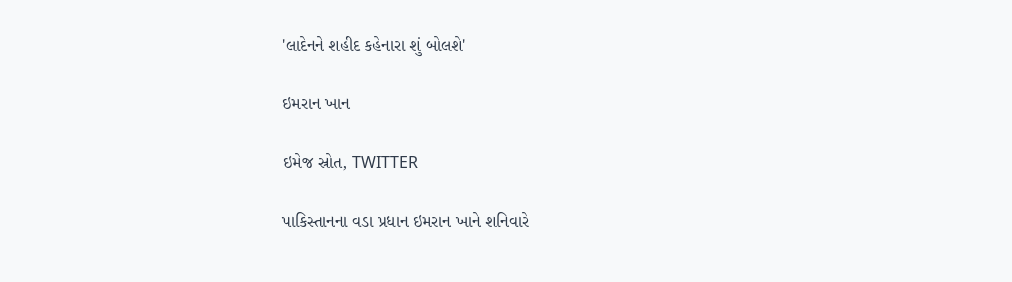'લાદેનને શહીદ કહેનારા શું બોલશે'

ઇમરાન ખાન

ઇમેજ સ્રોત, TWITTER

પાકિસ્તાનના વડા પ્રધાન ઇમરાન ખાને શનિવારે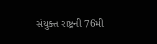સંયુક્ત રાષ્ટ્રની 76મી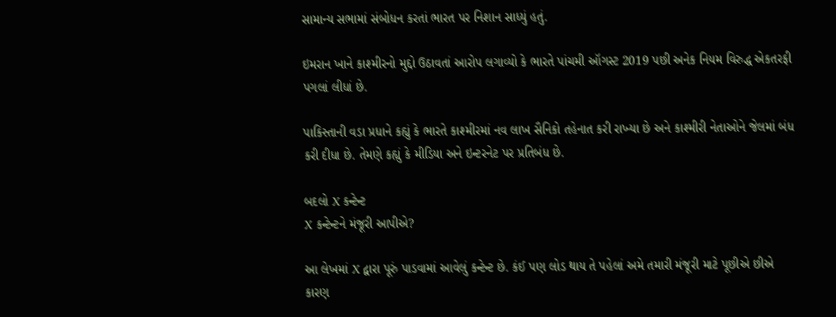સામાન્ય સભામાં સંબોધન કરતાં ભારત પર નિશાન સાધ્યું હતું.

ઇમરાન ખાને કાશ્મીરનો મુદ્દો ઉઠાવતાં આરોપ લગાવ્યો કે ભારતે પાંચમી ઑગસ્ટ 2019 પછી અનેક નિયમ વિરુદ્ધ એકતરફી પગલાં લીધાં છે.

પાકિસ્તાની વડા પ્રધાને કહ્યું કે ભારતે કાશ્મીરમાં નવ લાખ સૈનિકો તહેનાત કરી રાખ્યા છે અને કાશ્મીરી નેતાઓને જેલમાં બંધ કરી દીધા છે. તેમણે કહ્યું કે મીડિયા અને ઇન્ટરનેટ પર પ્રતિબંધ છે.

બદલો X કન્ટેન્ટ
X કન્ટેન્ટને મંજૂરી આપીએ?

આ લેખમાં X દ્વારા પૂરું પાડવામાં આવેલું કન્ટેન્ટ છે. કંઈ પણ લોડ થાય તે પહેલાં અમે તમારી મંજૂરી માટે પૂછીએ છીએ કારણ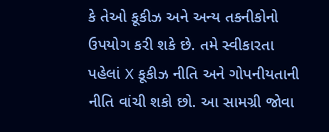કે તેઓ કૂકીઝ અને અન્ય તકનીકોનો ઉપયોગ કરી શકે છે. તમે સ્વીકારતા પહેલાં X કૂકીઝ નીતિ અને ગોપનીયતાની નીતિ વાંચી શકો છો. આ સામગ્રી જોવા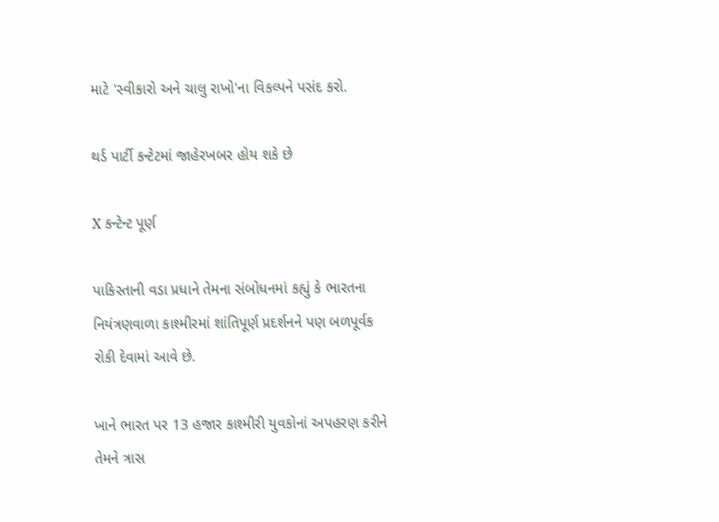માટે 'સ્વીકારો અને ચાલુ રાખો'ના વિકલ્પને પસંદ કરો.

થર્ડ પાર્ટી કન્ટેટમાં જાહેરખબર હોય શકે છે

X કન્ટેન્ટ પૂર્ણ

પાકિસ્તાની વડા પ્રધાને તેમના સંબોધનમાં કહ્યું કે ભારતના નિયંત્રણવાળા કાશ્મીરમાં શાંતિપૂર્ણ પ્રદર્શનને પણ બળપૂર્વક રોકી દેવામાં આવે છે.

ખાને ભારત પર 13 હજાર કાશ્મીરી યુવકોનાં અપહરણ કરીને તેમને ત્રાસ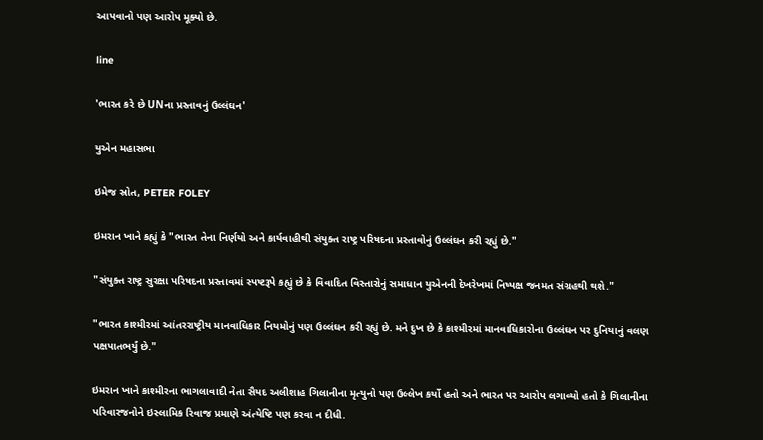આપવાનો પણ આરોપ મૂક્યો છે.

line

'ભારત કરે છે UNના પ્રસ્તાવનું ઉલ્લંઘન'

યુએન મહાસભા

ઇમેજ સ્રોત, PETER FOLEY

ઇમરાન ખાને કહ્યું કે "ભારત તેના નિર્ણયો અને કાર્યવાહીથી સંયુક્ત રાષ્ટ્ર પરિષદના પ્રસ્તાવોનું ઉલ્લંઘન કરી રહ્યું છે."

"સંયુક્ત રાષ્ટ્ર સુરક્ષા પરિષદના પ્રસ્તાવમાં સ્પષ્ટરૂપે કહ્યું છે કે વિવાદિત વિસ્તારોનું સમાધાન યુએનની દેખરેખમાં નિષ્પક્ષ જનમત સંગ્રહથી થશે."

"ભારત કાશ્મીરમાં આંતરરાષ્ટ્રીય માનવાધિકાર નિયમોનું પણ ઉલ્લંઘન કરી રહ્યું છે. મને દુખ છે કે કાશ્મીરમાં માનવાધિકારોના ઉલ્લંઘન પર દુનિયાનું વલણ પક્ષપાતભર્યું છે."

ઇમરાન ખાને કાશ્મીરના ભાગલાવાદી નેતા સૈયદ અલીશાહ ગિલાનીના મૃત્યુનો પણ ઉલ્લેખ કર્યો હતો અને ભારત પર આરોપ લગાવ્યો હતો કે ગિલાનીના પરિવારજનોને ઇસ્લામિક રિવાજ પ્રમાણે અંત્યેષ્ટિ પણ કરવા ન દીધી.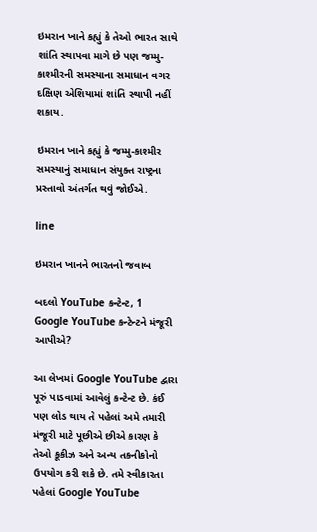ઇમરાન ખાને કહ્યું કે તેઓ ભારત સાથે શાંતિ સ્થાપવા માગે છે પણ જમ્મુ-કાશ્મીરની સમસ્યાના સમાધાન વગર દક્ષિણ એશિયામાં શાંતિ સ્થાપી નહીં શકાય.

ઇમરાન ખાને કહ્યું કે જમ્મુ-કાશ્મીર સમસ્યાનું સમાધાન સંયુક્ત રાષ્ટ્રના પ્રસ્તાવો અંતર્ગત થવું જોઈએ.

line

ઇમરાન ખાનને ભારતનો જવાબ

બદલો YouTube કન્ટેન્ટ, 1
Google YouTube કન્ટેન્ટને મંજૂરી આપીએ?

આ લેખમાં Google YouTube દ્વારા પૂરું પાડવામાં આવેલું કન્ટેન્ટ છે. કંઈ પણ લોડ થાય તે પહેલાં અમે તમારી મંજૂરી માટે પૂછીએ છીએ કારણ કે તેઓ કૂકીઝ અને અન્ય તકનીકોનો ઉપયોગ કરી શકે છે. તમે સ્વીકારતા પહેલાં Google YouTube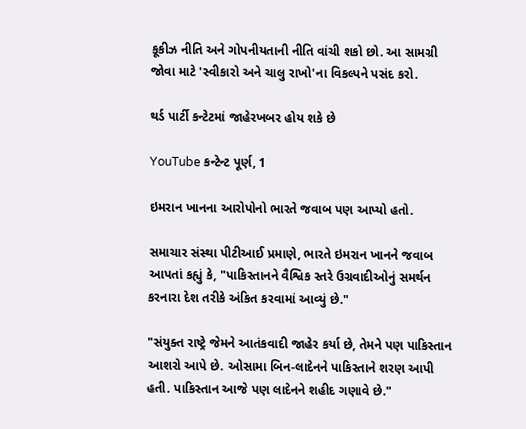કૂકીઝ નીતિ અને ગોપનીયતાની નીતિ વાંચી શકો છો. આ સામગ્રી જોવા માટે 'સ્વીકારો અને ચાલુ રાખો'ના વિકલ્પને પસંદ કરો.

થર્ડ પાર્ટી કન્ટેટમાં જાહેરખબર હોય શકે છે

YouTube કન્ટેન્ટ પૂર્ણ, 1

ઇમરાન ખાનના આરોપોનો ભારતે જવાબ પણ આપ્યો હતો.

સમાચાર સંસ્થા પીટીઆઈ પ્રમાણે, ભારતે ઇમરાન ખાનને જવાબ આપતાં કહ્યું કે, "પાકિસ્તાનને વૈશ્વિક સ્તરે ઉગ્રવાદીઓનું સમર્થન કરનારા દેશ તરીકે અંકિત કરવામાં આવ્યું છે."

"સંયુક્ત રાષ્ટ્રે જેમને આતંકવાદી જાહેર કર્યા છે, તેમને પણ પાકિસ્તાન આશરો આપે છે. ઓસામા બિન-લાદેનને પાકિસ્તાને શરણ આપી હતી. પાકિસ્તાન આજે પણ લાદેનને શહીદ ગણાવે છે."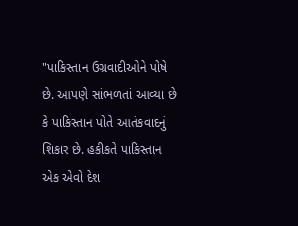"પાકિસ્તાન ઉગ્રવાદીઓને પોષે છે. આપણે સાંભળતાં આવ્યા છે કે પાકિસ્તાન પોતે આતંકવાદનું શિકાર છે. હકીકતે પાકિસ્તાન એક એવો દેશ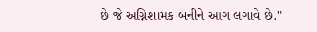છે જે અગ્નિશામક બનીને આગ લગાવે છે."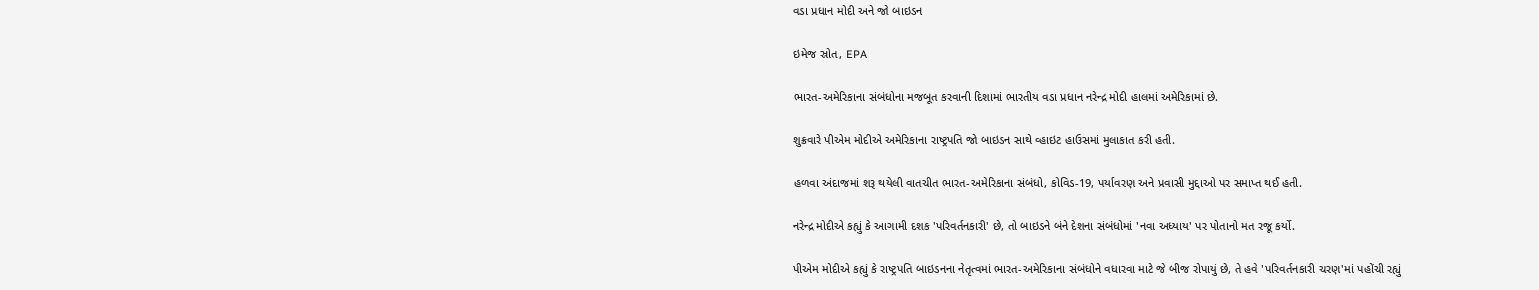વડા પ્રધાન મોદી અને જો બાઇડન

ઇમેજ સ્રોત, EPA

ભારત-અમેરિકાના સંબંધોના મજબૂત કરવાની દિશામાં ભારતીય વડા પ્રધાન નરેન્દ્ર મોદી હાલમાં અમેરિકામાં છે.

શુક્રવારે પીએમ મોદીએ અમેરિકાના રાષ્ટ્રપતિ જો બાઇડન સાથે વ્હાઇટ હાઉસમાં મુલાકાત કરી હતી.

હળવા અંદાજમાં શરૂ થયેલી વાતચીત ભારત-અમેરિકાના સંબંધો, કોવિડ-19, પર્યાવરણ અને પ્રવાસી મુદ્દાઓ પર સમાપ્ત થઈ હતી.

નરેન્દ્ર મોદીએ કહ્યું કે આગામી દશક 'પરિવર્તનકારી' છે, તો બાઇડને બંને દેશના સંબંધોમાં 'નવા અધ્યાય' પર પોતાનો મત રજૂ કર્યો.

પીએમ મોદીએ કહ્યું કે રાષ્ટ્રપતિ બાઇડનના નેતૃત્વમાં ભારત-અમેરિકાના સંબંધોને વધારવા માટે જે બીજ રોપાયું છે, તે હવે 'પરિવર્તનકારી ચરણ'માં પહોંચી રહ્યું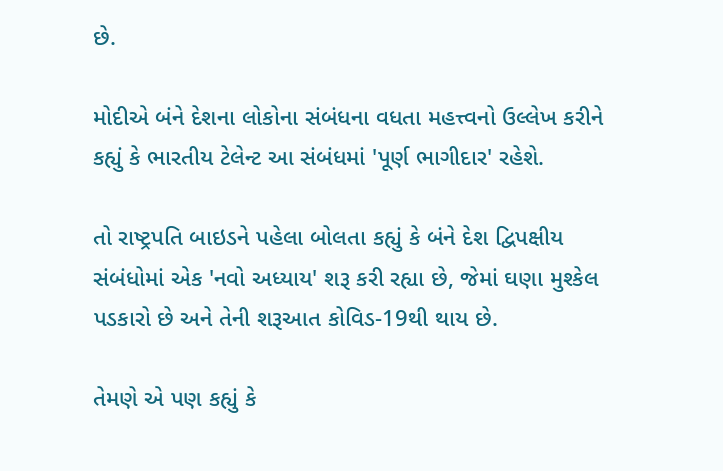છે.

મોદીએ બંને દેશના લોકોના સંબંધના વધતા મહત્ત્વનો ઉલ્લેખ કરીને કહ્યું કે ભારતીય ટેલેન્ટ આ સંબંધમાં 'પૂર્ણ ભાગીદાર' રહેશે.

તો રાષ્ટ્રપતિ બાઇડને પહેલા બોલતા કહ્યું કે બંને દેશ દ્વિપક્ષીય સંબંધોમાં એક 'નવો અધ્યાય' શરૂ કરી રહ્યા છે, જેમાં ઘણા મુશ્કેલ પડકારો છે અને તેની શરૂઆત કોવિડ-19થી થાય છે.

તેમણે એ પણ કહ્યું કે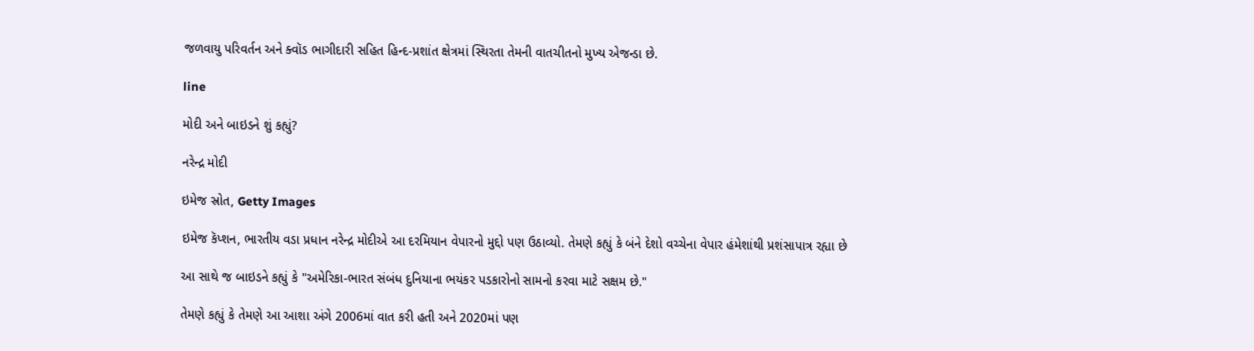જળવાયુ પરિવર્તન અને ક્વૉડ ભાગીદારી સહિત હિન્દ-પ્રશાંત ક્ષેત્રમાં સ્થિરતા તેમની વાતચીતનો મુખ્ય એજન્ડા છે.

line

મોદી અને બાઇડને શું કહ્યું?

નરેન્દ્ર મોદી

ઇમેજ સ્રોત, Getty Images

ઇમેજ કૅપ્શન, ભારતીય વડા પ્રધાન નરેન્દ્ર મોદીએ આ દરમિયાન વેપારનો મુદ્દો પણ ઉઠાવ્યો. તેમણે કહ્યું કે બંને દેશો વચ્ચેના વેપાર હંમેશાંથી પ્રશંસાપાત્ર રહ્યા છે

આ સાથે જ બાઇડને કહ્યું કે "અમેરિકા-ભારત સંબંધ દુનિયાના ભયંકર પડકારોનો સામનો કરવા માટે સક્ષમ છે."

તેમણે કહ્યું કે તેમણે આ આશા અંગે 2006માં વાત કરી હતી અને 2020માં પણ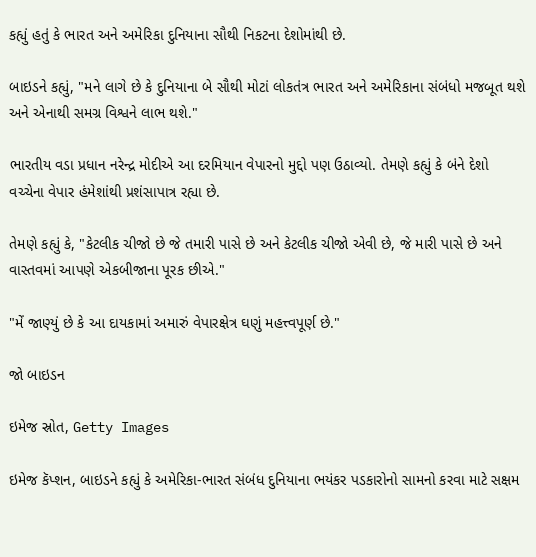કહ્યું હતું કે ભારત અને અમેરિકા દુનિયાના સૌથી નિકટના દેશોમાંથી છે.

બાઇડને કહ્યું, "મને લાગે છે કે દુનિયાના બે સૌથી મોટાં લોકતંત્ર ભારત અને અમેરિકાના સંબંધો મજબૂત થશે અને એનાથી સમગ્ર વિશ્વને લાભ થશે."

ભારતીય વડા પ્રધાન નરેન્દ્ર મોદીએ આ દરમિયાન વેપારનો મુદ્દો પણ ઉઠાવ્યો. તેમણે કહ્યું કે બંને દેશો વચ્ચેના વેપાર હંમેશાંથી પ્રશંસાપાત્ર રહ્યા છે.

તેમણે કહ્યું કે, "કેટલીક ચીજો છે જે તમારી પાસે છે અને કેટલીક ચીજો એવી છે, જે મારી પાસે છે અને વાસ્તવમાં આપણે એકબીજાના પૂરક છીએ."

"મેં જાણ્યું છે કે આ દાયકામાં અમારું વેપારક્ષેત્ર ઘણું મહત્ત્વપૂર્ણ છે."

જો બાઇડન

ઇમેજ સ્રોત, Getty Images

ઇમેજ કૅપ્શન, બાઇડને કહ્યું કે અમેરિકા-ભારત સંબંધ દુનિયાના ભયંકર પડકારોનો સામનો કરવા માટે સક્ષમ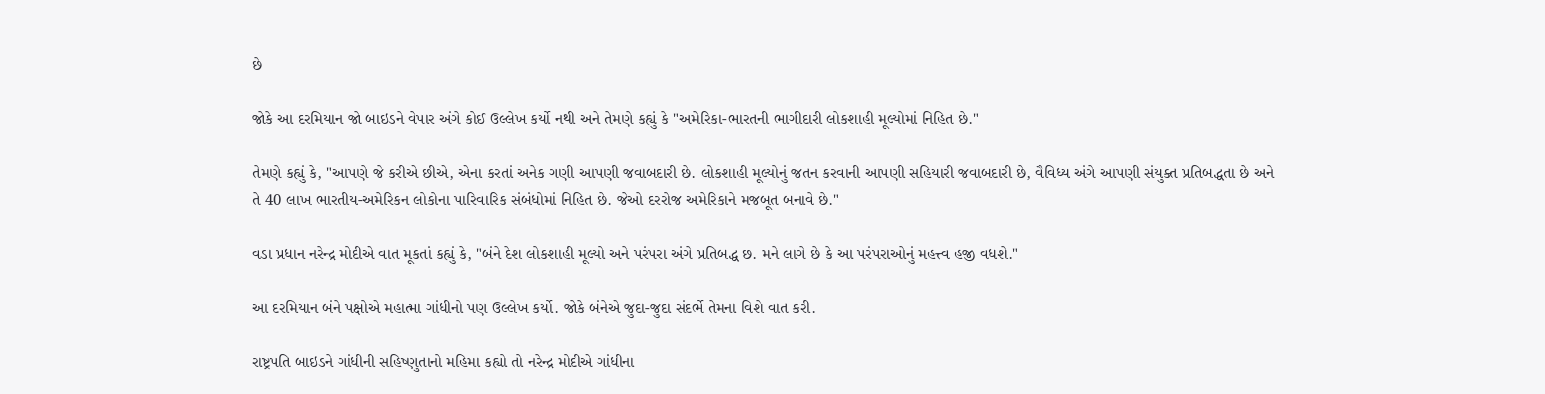છે

જોકે આ દરમિયાન જો બાઇડને વેપાર અંગે કોઈ ઉલ્લેખ કર્યો નથી અને તેમણે કહ્યું કે "અમેરિકા-ભારતની ભાગીદારી લોકશાહી મૂલ્યોમાં નિહિત છે."

તેમણે કહ્યું કે, "આપણે જે કરીએ છીએ, એના કરતાં અનેક ગણી આપણી જવાબદારી છે. લોકશાહી મૂલ્યોનું જતન કરવાની આપણી સહિયારી જવાબદારી છે, વૈવિધ્ય અંગે આપણી સંયુક્ત પ્રતિબદ્ધતા છે અને તે 40 લાખ ભારતીય-અમેરિકન લોકોના પારિવારિક સંબંધોમાં નિહિત છે. જેઓ દરરોજ અમેરિકાને મજબૂત બનાવે છે."

વડા પ્રધાન નરેન્દ્ર મોદીએ વાત મૂકતાં કહ્યું કે, "બંને દેશ લોકશાહી મૂલ્યો અને પરંપરા અંગે પ્રતિબદ્ધ છ. મને લાગે છે કે આ પરંપરાઓનું મહત્ત્વ હજી વધશે."

આ દરમિયાન બંને પક્ષોએ મહાત્મા ગાંધીનો પણ ઉલ્લેખ કર્યો. જોકે બંનેએ જુદા-જુદા સંદર્ભે તેમના વિશે વાત કરી.

રાષ્ટ્રપતિ બાઇડને ગાંધીની સહિષ્ણુતાનો મહિમા કહ્યો તો નરેન્દ્ર મોદીએ ગાંધીના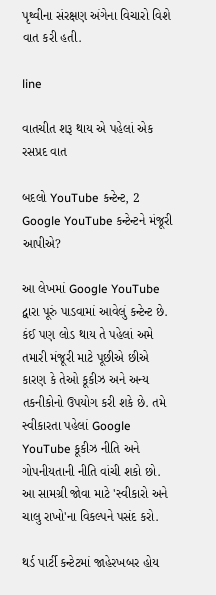પૃથ્વીના સંરક્ષણ અંગેના વિચારો વિશે વાત કરી હતી.

line

વાતચીત શરૂ થાય એ પહેલાં એક રસપ્રદ વાત

બદલો YouTube કન્ટેન્ટ, 2
Google YouTube કન્ટેન્ટને મંજૂરી આપીએ?

આ લેખમાં Google YouTube દ્વારા પૂરું પાડવામાં આવેલું કન્ટેન્ટ છે. કંઈ પણ લોડ થાય તે પહેલાં અમે તમારી મંજૂરી માટે પૂછીએ છીએ કારણ કે તેઓ કૂકીઝ અને અન્ય તકનીકોનો ઉપયોગ કરી શકે છે. તમે સ્વીકારતા પહેલાં Google YouTube કૂકીઝ નીતિ અને ગોપનીયતાની નીતિ વાંચી શકો છો. આ સામગ્રી જોવા માટે 'સ્વીકારો અને ચાલુ રાખો'ના વિકલ્પને પસંદ કરો.

થર્ડ પાર્ટી કન્ટેટમાં જાહેરખબર હોય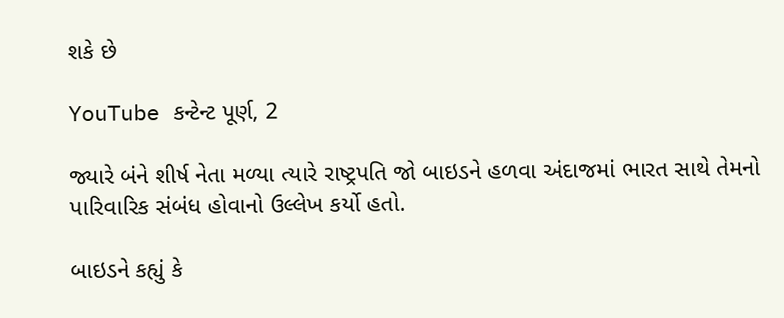શકે છે

YouTube કન્ટેન્ટ પૂર્ણ, 2

જ્યારે બંને શીર્ષ નેતા મળ્યા ત્યારે રાષ્ટ્રપતિ જો બાઇડને હળવા અંદાજમાં ભારત સાથે તેમનો પારિવારિક સંબંધ હોવાનો ઉલ્લેખ કર્યો હતો.

બાઇડને કહ્યું કે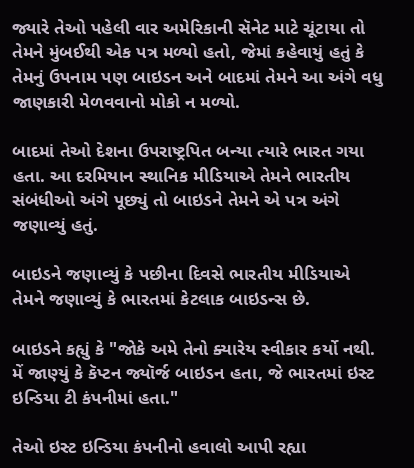જ્યારે તેઓ પહેલી વાર અમેરિકાની સૅનેટ માટે ચૂંટાયા તો તેમને મુંબઈથી એક પત્ર મળ્યો હતો, જેમાં કહેવાયું હતું કે તેમનું ઉપનામ પણ બાઇડન અને બાદમાં તેમને આ અંગે વધુ જાણકારી મેળવવાનો મોકો ન મળ્યો.

બાદમાં તેઓ દેશના ઉપરાષ્ટ્રપિત બન્યા ત્યારે ભારત ગયા હતા. આ દરમિયાન સ્થાનિક મીડિયાએ તેમને ભારતીય સંબંધીઓ અંગે પૂછ્યું તો બાઇડને તેમને એ પત્ર અંગે જણાવ્યું હતું.

બાઇડને જણાવ્યું કે પછીના દિવસે ભારતીય મીડિયાએ તેમને જણાવ્યું કે ભારતમાં કેટલાક બાઇડન્સ છે.

બાઇડને કહ્યું કે "જોકે અમે તેનો ક્યારેય સ્વીકાર કર્યો નથી. મેં જાણ્યું કે કૅપ્ટન જ્યૉર્જ બાઇડન હતા, જે ભારતમાં ઇસ્ટ ઇન્ડિયા ટી કંપનીમાં હતા."

તેઓ ઇસ્ટ ઇન્ડિયા કંપનીનો હવાલો આપી રહ્યા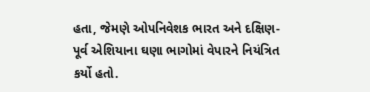હતા, જેમણે ઓપનિવેશક ભારત અને દક્ષિણ-પૂર્વ એશિયાના ઘણા ભાગોમાં વેપારને નિયંત્રિત કર્યો હતો.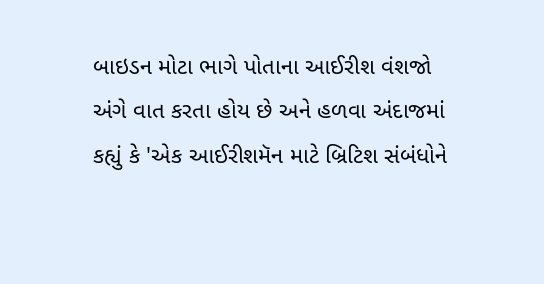બાઇડન મોટા ભાગે પોતાના આઈરીશ વંશજો અંગે વાત કરતા હોય છે અને હળવા અંદાજમાં કહ્યું કે 'એક આઈરીશમૅન માટે બ્રિટિશ સંબંધોને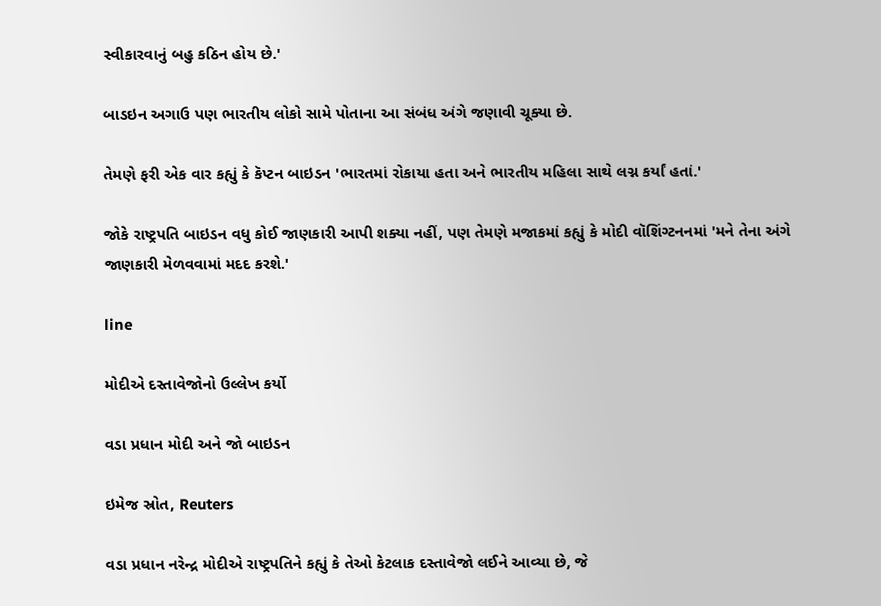સ્વીકારવાનું બહુ કઠિન હોય છે.'

બાડઇન અગાઉ પણ ભારતીય લોકો સામે પોતાના આ સંબંધ અંગે જણાવી ચૂક્યા છે.

તેમણે ફરી એક વાર કહ્યું કે કૅપ્ટન બાઇડન 'ભારતમાં રોકાયા હતા અને ભારતીય મહિલા સાથે લગ્ન કર્યાં હતાં.'

જોકે રાષ્ટ્રપતિ બાઇડન વધુ કોઈ જાણકારી આપી શક્યા નહીં, પણ તેમણે મજાકમાં કહ્યું કે મોદી વૉશિંગ્ટનનમાં 'મને તેના અંગે જાણકારી મેળવવામાં મદદ કરશે.'

line

મોદીએ દસ્તાવેજોનો ઉલ્લેખ કર્યો

વડા પ્રધાન મોદી અને જો બાઇડન

ઇમેજ સ્રોત, Reuters

વડા પ્રધાન નરેન્દ્ર મોદીએ રાષ્ટ્રપતિને કહ્યું કે તેઓ કેટલાક દસ્તાવેજો લઈને આવ્યા છે, જે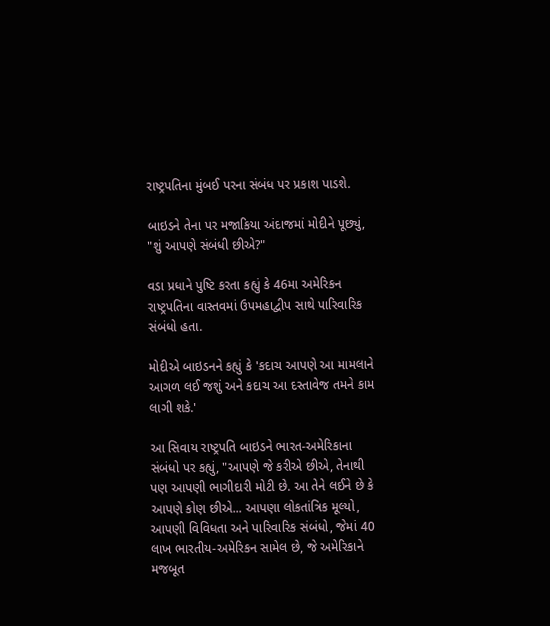રાષ્ટ્રપતિના મુંબઈ પરના સંબંધ પર પ્રકાશ પાડશે.

બાઇડને તેના પર મજાકિયા અંદાજમાં મોદીને પૂછ્યું, "શું આપણે સંબંધી છીએ?"

વડા પ્રધાને પુષ્ટિ કરતા કહ્યું કે 46મા અમેરિકન રાષ્ટ્રપતિના વાસ્તવમાં ઉપમહાદ્વીપ સાથે પારિવારિક સંબંધો હતા.

મોદીએ બાઇડનને કહ્યું કે 'કદાચ આપણે આ મામલાને આગળ લઈ જશું અને કદાચ આ દસ્તાવેજ તમને કામ લાગી શકે.'

આ સિવાય રાષ્ટ્રપતિ બાઇડને ભારત-અમેરિકાના સંબંધો પર કહ્યું, "આપણે જે કરીએ છીએ, તેનાથી પણ આપણી ભાગીદારી મોટી છે. આ તેને લઈને છે કે આપણે કોણ છીએ... આપણા લોકતાંત્રિક મૂલ્યો, આપણી વિવિધતા અને પારિવારિક સંબંધો, જેમાં 40 લાખ ભારતીય-અમેરિકન સામેલ છે, જે અમેરિકાને મજબૂત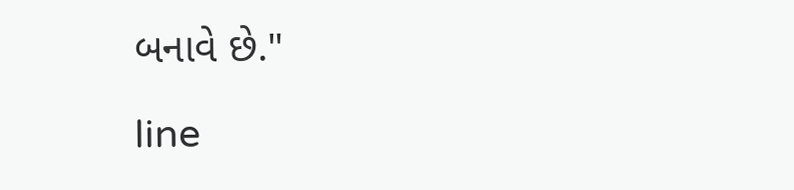બનાવે છે."

line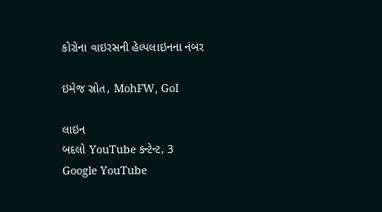કોરોના વાઇરસની હેલ્પલાઇનના નંબર

ઇમેજ સ્રોત, MohFW, GoI

લાઇન
બદલો YouTube કન્ટેન્ટ, 3
Google YouTube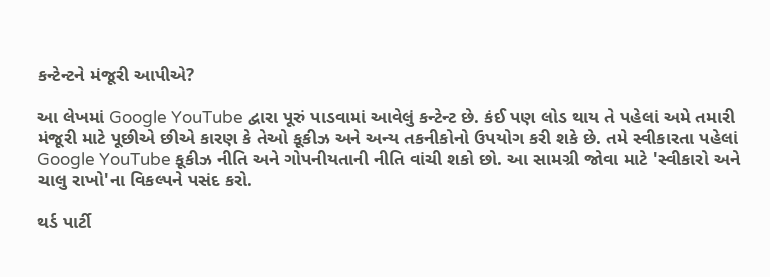કન્ટેન્ટને મંજૂરી આપીએ?

આ લેખમાં Google YouTube દ્વારા પૂરું પાડવામાં આવેલું કન્ટેન્ટ છે. કંઈ પણ લોડ થાય તે પહેલાં અમે તમારી મંજૂરી માટે પૂછીએ છીએ કારણ કે તેઓ કૂકીઝ અને અન્ય તકનીકોનો ઉપયોગ કરી શકે છે. તમે સ્વીકારતા પહેલાં Google YouTube કૂકીઝ નીતિ અને ગોપનીયતાની નીતિ વાંચી શકો છો. આ સામગ્રી જોવા માટે 'સ્વીકારો અને ચાલુ રાખો'ના વિકલ્પને પસંદ કરો.

થર્ડ પાર્ટી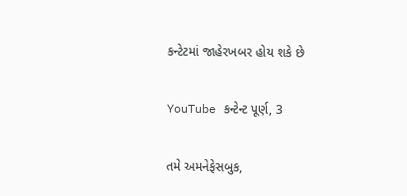કન્ટેટમાં જાહેરખબર હોય શકે છે

YouTube કન્ટેન્ટ પૂર્ણ, 3

તમે અમનેફેસબુક,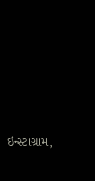ઇન્સ્ટાગ્રામ,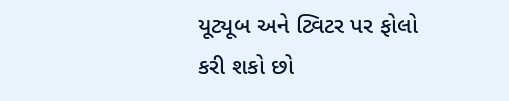યૂટ્યૂબ અને ટ્વિટર પર ફોલો કરી શકો છો